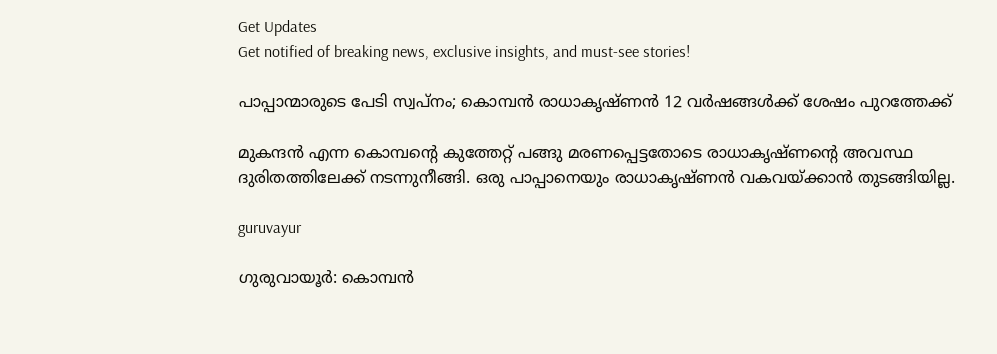Get Updates
Get notified of breaking news, exclusive insights, and must-see stories!

പാപ്പാന്മാരുടെ പേടി സ്വപ്‌നം; കൊമ്പന്‍ രാധാകൃഷ്ണന്‍ 12 വര്‍ഷങ്ങള്‍ക്ക് ശേഷം പുറത്തേക്ക്

മുകന്ദന്‍ എന്ന കൊമ്പന്റെ കുത്തേറ്റ് പങ്ങു മരണപ്പെട്ടതോടെ രാധാകൃഷ്ണന്റെ അവസ്ഥ ദുരിതത്തിലേക്ക് നടന്നുനീങ്ങി. ഒരു പാപ്പാനെയും രാധാകൃഷ്ണന്‍ വകവയ്ക്കാന്‍ തുടങ്ങിയില്ല.

guruvayur

ഗുരുവായൂര്‍: കൊമ്പന്‍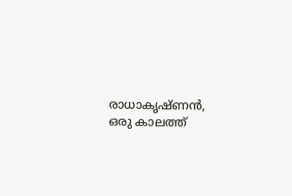രാധാകൃഷ്ണന്‍, ഒരു കാലത്ത്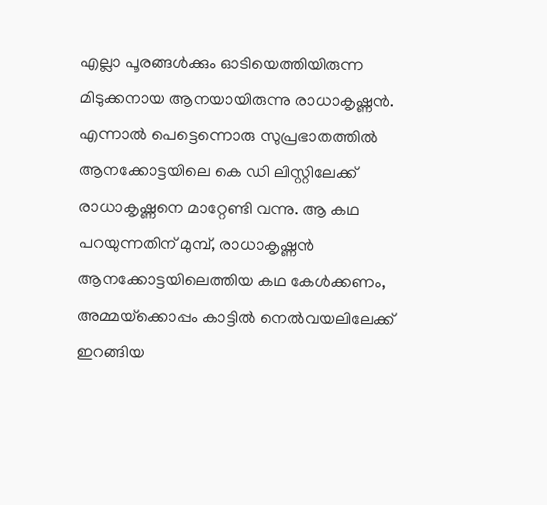എല്ലാ പൂരങ്ങള്‍ക്കും ഓടിയെത്തിയിരുന്ന മിടുക്കനായ ആനയായിരുന്നു രാധാകൃഷ്ണന്‍. എന്നാല്‍ പെട്ടെന്നൊരു സുപ്രഭാതത്തില്‍ ആനക്കോട്ടയിലെ കെ ഡി ലിസ്റ്റിലേക്ക് രാധാകൃഷ്ണനെ മാറ്റേണ്ടി വന്നു. ആ കഥ പറയുന്നതിന് മുമ്പ്, രാധാകൃഷ്ണന്‍ ആനക്കോട്ടയിലെത്തിയ കഥ കേള്‍ക്കണം, അമ്മയ്‌ക്കൊപ്പം കാട്ടില്‍ നെല്‍വയലിലേക്ക് ഇറങ്ങിയ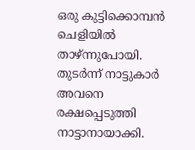ഒരു കുട്ടിക്കൊമ്പന്‍ ചെളിയില്‍ താഴ്ന്നുപോയി. തുടര്‍ന്ന് നാട്ടുകാര്‍ അവനെ രക്ഷപ്പെടുത്തി നാട്ടാനായാക്കി.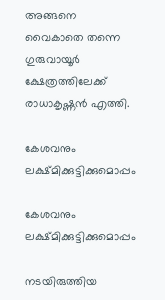അങ്ങനെ വൈകാതെ തന്നെ ഗുരുവായൂര്‍ ക്ഷേത്രത്തിലേക്ക് രാധാകൃഷ്ണന്‍ എത്തി.

കേശവനും ലക്ഷ്മിക്കുട്ടിക്കുമൊപ്പം

കേശവനും ലക്ഷ്മിക്കുട്ടിക്കുമൊപ്പം

നടയിരുത്തിയ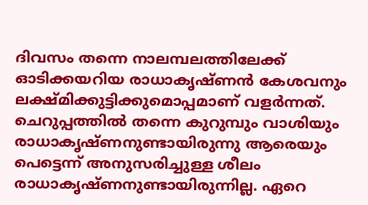ദിവസം തന്നെ നാലമ്പലത്തിലേക്ക് ഓടിക്കയറിയ രാധാകൃഷ്ണന്‍ കേശവനും ലക്ഷ്മിക്കുട്ടിക്കുമൊപ്പമാണ് വളര്‍ന്നത്. ചെറുപ്പത്തില്‍ തന്നെ കുറുമ്പും വാശിയും രാധാകൃഷ്ണനുണ്ടായിരുന്നു ആരെയും പെട്ടെന്ന് അനുസരിച്ചുള്ള ശീലം രാധാകൃഷ്ണനുണ്ടായിരുന്നില്ല. ഏറെ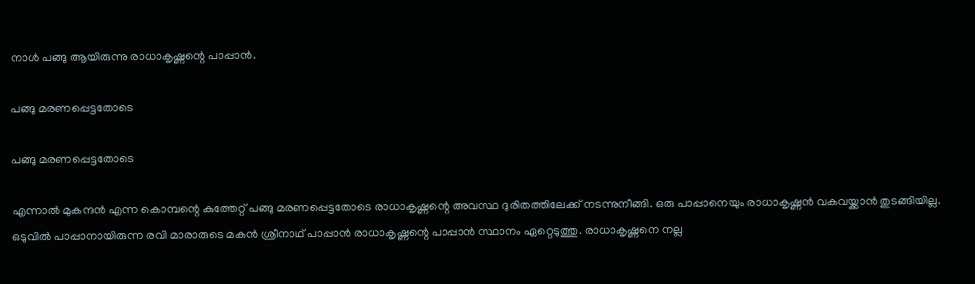നാള്‍ പങ്ങു ആയിരുന്നു രാധാകൃഷ്ണന്റെ പാപ്പാന്‍.

പങ്ങു മരണപ്പെട്ടതോടെ

പങ്ങു മരണപ്പെട്ടതോടെ

എന്നാല്‍ മുകന്ദന്‍ എന്ന കൊമ്പന്റെ കുത്തേറ്റ് പങ്ങു മരണപ്പെട്ടതോടെ രാധാകൃഷ്ണന്റെ അവസ്ഥ ദുരിതത്തിലേക്ക് നടന്നുനീങ്ങി. ഒരു പാപ്പാനെയും രാധാകൃഷ്ണന്‍ വകവയ്ക്കാന്‍ തുടങ്ങിയില്ല. ഒടുവില്‍ പാപ്പാനായിരുന്ന രവി മാരാരുടെ മകന്‍ ശ്രീനാഥ് പാപ്പാന്‍ രാധാകൃഷ്ണന്റെ പാപ്പാന്‍ സ്ഥാനം ഏറ്റെടുത്തു. രാധാകൃഷ്ണനെ നല്ല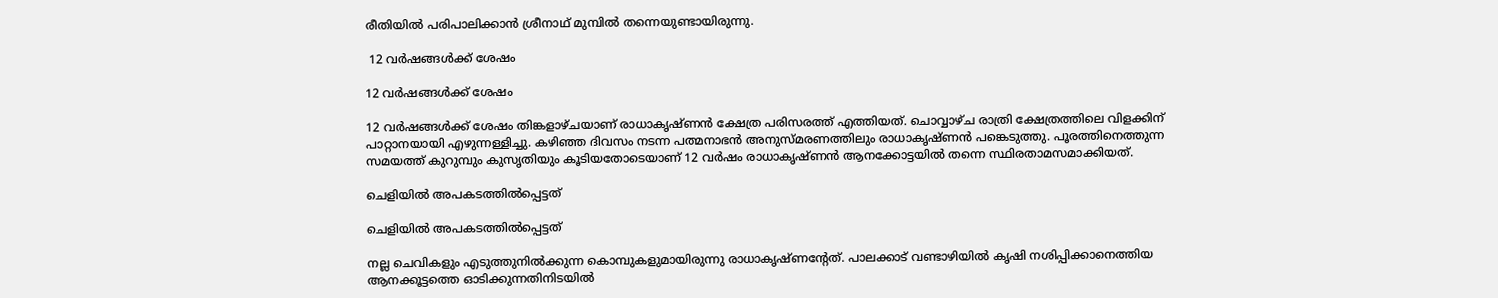രീതിയില്‍ പരിപാലിക്കാന്‍ ശ്രീനാഥ് മുമ്പില്‍ തന്നെയുണ്ടായിരുന്നു.

 12 വര്‍ഷങ്ങള്‍ക്ക് ശേഷം

12 വര്‍ഷങ്ങള്‍ക്ക് ശേഷം

12 വര്‍ഷങ്ങള്‍ക്ക് ശേഷം തിങ്കളാഴ്ചയാണ് രാധാകൃഷ്ണന്‍ ക്ഷേത്ര പരിസരത്ത് എത്തിയത്. ചൊവ്വാഴ്ച രാത്രി ക്ഷേത്രത്തിലെ വിളക്കിന് പാറ്റാനയായി എഴുന്നള്ളിച്ചു. കഴിഞ്ഞ ദിവസം നടന്ന പത്മനാഭന്‍ അനുസ്മരണത്തിലും രാധാകൃഷ്ണന്‍ പങ്കെടുത്തു. പൂരത്തിനെത്തുന്ന സമയത്ത് കുറുമ്പും കുസൃതിയും കൂടിയതോടെയാണ് 12 വര്‍ഷം രാധാകൃഷ്ണന്‍ ആനക്കോട്ടയില്‍ തന്നെ സ്ഥിരതാമസമാക്കിയത്.

ചെളിയില്‍ അപകടത്തില്‍പ്പെട്ടത്

ചെളിയില്‍ അപകടത്തില്‍പ്പെട്ടത്

നല്ല ചെവികളും എടുത്തുനില്‍ക്കുന്ന കൊമ്പുകളുമായിരുന്നു രാധാകൃഷ്ണന്റേത്. പാലക്കാട് വണ്ടാഴിയില്‍ കൃഷി നശിപ്പിക്കാനെത്തിയ ആനക്കൂട്ടത്തെ ഓടിക്കുന്നതിനിടയില്‍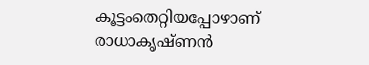കൂട്ടംതെറ്റിയപ്പോഴാണ് രാധാകൃഷ്ണന്‍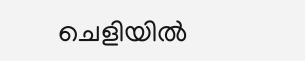ചെളിയില്‍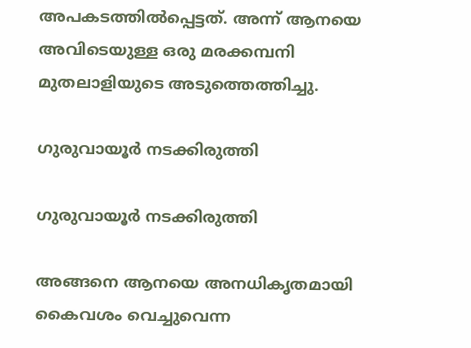അപകടത്തില്‍പ്പെട്ടത്. അന്ന് ആനയെ അവിടെയുള്ള ഒരു മരക്കമ്പനി മുതലാളിയുടെ അടുത്തെത്തിച്ചു.

ഗുരുവായൂര്‍ നടക്കിരുത്തി

ഗുരുവായൂര്‍ നടക്കിരുത്തി

അങ്ങനെ ആനയെ അനധികൃതമായി കൈവശം വെച്ചുവെന്ന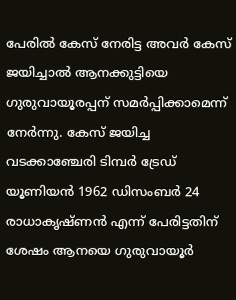പേരില്‍ കേസ് നേരിട്ട അവര്‍ കേസ് ജയിച്ചാല്‍ ആനക്കുട്ടിയെ ഗുരുവായൂരപ്പന് സമര്‍പ്പിക്കാമെന്ന് നേര്‍ന്നു. കേസ് ജയിച്ച വടക്കാഞ്ചേരി ടിമ്പര്‍ ട്രേഡ് യൂണിയന്‍ 1962 ഡിസംബര്‍ 24 രാധാകൃഷ്ണന്‍ എന്ന് പേരിട്ടതിന് ശേഷം ആനയെ ഗുരുവായൂര്‍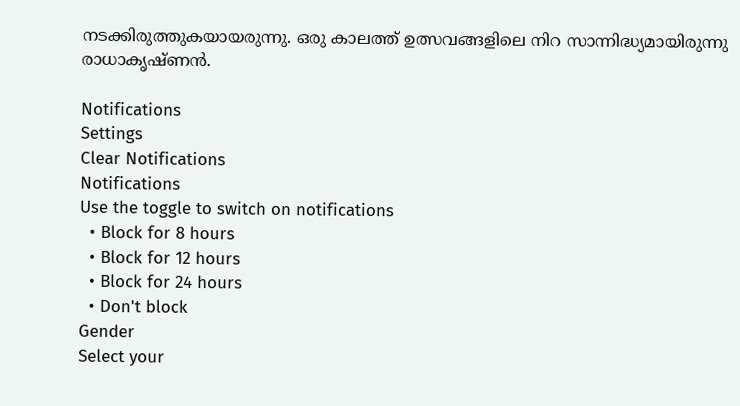നടക്കിരുത്തുകയായരുന്നു. ഒരു കാലത്ത് ഉത്സവങ്ങളിലെ നിറ സാന്നിദ്ധ്യമായിരുന്നു രാധാകൃഷ്ണന്‍.

Notifications
Settings
Clear Notifications
Notifications
Use the toggle to switch on notifications
  • Block for 8 hours
  • Block for 12 hours
  • Block for 24 hours
  • Don't block
Gender
Select your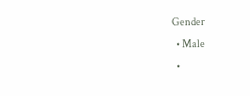Gender
  • Male
  •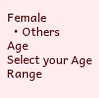Female
  • Others
Age
Select your Age Range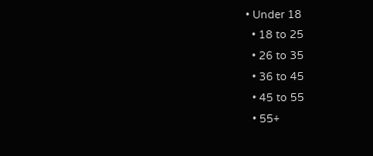• Under 18
  • 18 to 25
  • 26 to 35
  • 36 to 45
  • 45 to 55
  • 55+